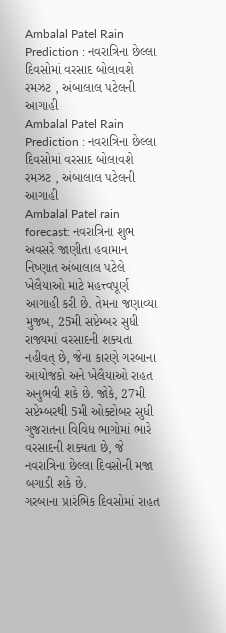Ambalal Patel Rain Prediction : નવરાત્રિના છેલ્લા દિવસોમાં વરસાદ બોલાવશે રમઝટ , અંબાલાલ પટેલની આગાહી
Ambalal Patel Rain Prediction : નવરાત્રિના છેલ્લા દિવસોમાં વરસાદ બોલાવશે રમઝટ , અંબાલાલ પટેલની આગાહી
Ambalal Patel rain forecast: નવરાત્રિના શુભ અવસરે જાણીતા હવામાન નિષ્ણાત અંબાલાલ પટેલે ખેલૈયાઓ માટે મહત્ત્વપૂર્ણ આગાહી કરી છે. તેમના જણાવ્યા મુજબ, 25મી સપ્ટેમ્બર સુધી રાજ્યમાં વરસાદની શક્યતા નહીવત્ છે, જેના કારણે ગરબાના આયોજકો અને ખેલૈયાઓ રાહત અનુભવી શકે છે. જોકે, 27મી સપ્ટેમ્બરથી 5મી ઓક્ટોબર સુધી ગુજરાતના વિવિધ ભાગોમાં ભારે વરસાદની શક્યતા છે, જે નવરાત્રિના છેલ્લા દિવસોની મજા બગાડી શકે છે.
ગરબાના પ્રારંભિક દિવસોમાં રાહત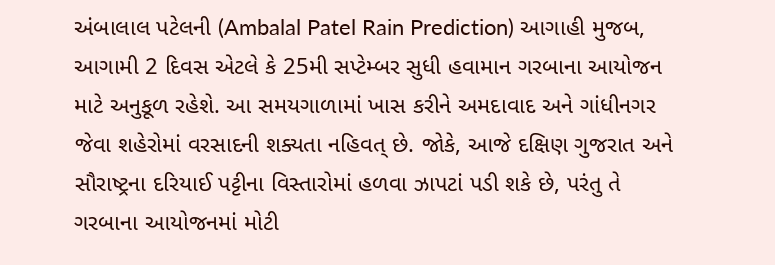અંબાલાલ પટેલની (Ambalal Patel Rain Prediction) આગાહી મુજબ, આગામી 2 દિવસ એટલે કે 25મી સપ્ટેમ્બર સુધી હવામાન ગરબાના આયોજન માટે અનુકૂળ રહેશે. આ સમયગાળામાં ખાસ કરીને અમદાવાદ અને ગાંધીનગર જેવા શહેરોમાં વરસાદની શક્યતા નહિવત્ છે. જોકે, આજે દક્ષિણ ગુજરાત અને સૌરાષ્ટ્રના દરિયાઈ પટ્ટીના વિસ્તારોમાં હળવા ઝાપટાં પડી શકે છે, પરંતુ તે ગરબાના આયોજનમાં મોટી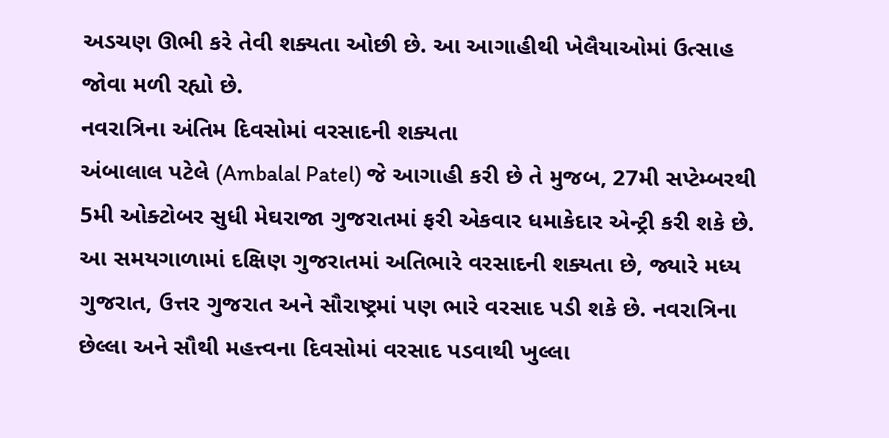અડચણ ઊભી કરે તેવી શક્યતા ઓછી છે. આ આગાહીથી ખેલૈયાઓમાં ઉત્સાહ જોવા મળી રહ્યો છે.
નવરાત્રિના અંતિમ દિવસોમાં વરસાદની શક્યતા
અંબાલાલ પટેલે (Ambalal Patel) જે આગાહી કરી છે તે મુજબ, 27મી સપ્ટેમ્બરથી 5મી ઓક્ટોબર સુધી મેઘરાજા ગુજરાતમાં ફરી એકવાર ધમાકેદાર એન્ટ્રી કરી શકે છે. આ સમયગાળામાં દક્ષિણ ગુજરાતમાં અતિભારે વરસાદની શક્યતા છે, જ્યારે મધ્ય ગુજરાત, ઉત્તર ગુજરાત અને સૌરાષ્ટ્રમાં પણ ભારે વરસાદ પડી શકે છે. નવરાત્રિના છેલ્લા અને સૌથી મહત્ત્વના દિવસોમાં વરસાદ પડવાથી ખુલ્લા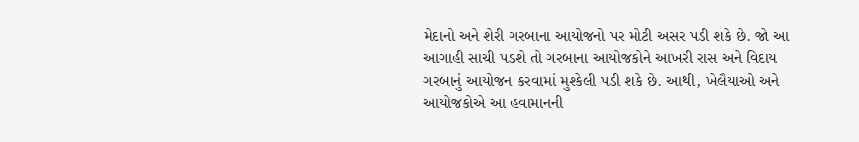મેદાનો અને શેરી ગરબાના આયોજનો પર મોટી અસર પડી શકે છે. જો આ આગાહી સાચી પડશે તો ગરબાના આયોજકોને આખરી રાસ અને વિદાય ગરબાનું આયોજન કરવામાં મુશ્કેલી પડી શકે છે. આથી, ખેલૈયાઓ અને આયોજકોએ આ હવામાનની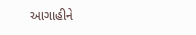આગાહીને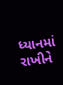ધ્યાનમાં રાખીને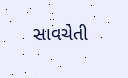સાવચેતી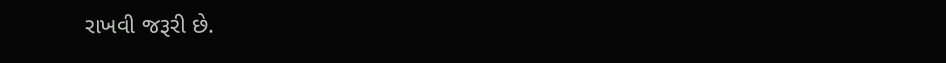રાખવી જરૂરી છે.